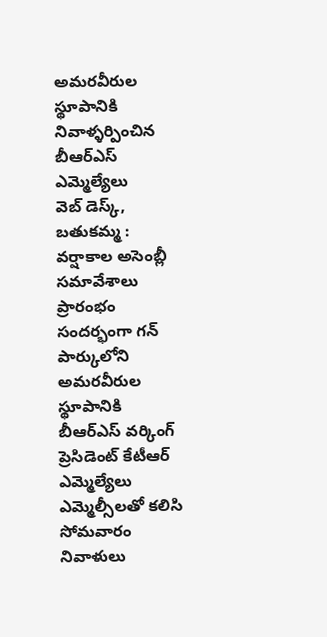అమరవీరుల స్థూపానికి నివాళ్ళర్పించిన బీఆర్ఎస్ ఎమ్మెల్యేలు
వెబ్ డెస్క్, బతుకమ్మ : వర్షాకాల అసెంబ్లీ సమావేశాలు ప్రారంభం సందర్భంగా గన్ పార్కులోని అమరవీరుల స్థూపానికి బీఆర్ఎస్ వర్కింగ్ ప్రెసిడెంట్ కేటీఆర్ ఎమ్మెల్యేలు ఎమ్మెల్సీలతో కలిసి సోమవారం నివాళులు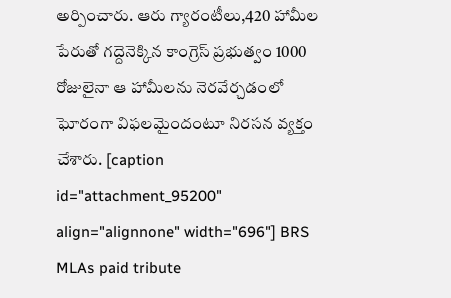అర్పించారు. ఆరు గ్యారంటీలు,420 హామీల పేరుతో గద్దెనెక్కిన కాంగ్రెస్ ప్రభుత్వం 1000 రోజులైనా ఆ హామీలను నెరవేర్చడంలో ఘోరంగా విఫలమైందంటూ నిరసన వ్యక్తం చేశారు. [caption id="attachment_95200" align="alignnone" width="696"] BRS MLAs paid tribute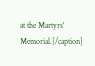at the Martyrs' Memorial.[/caption]